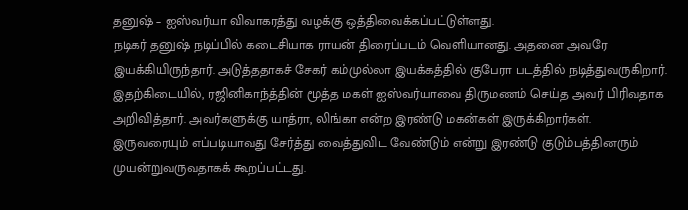தனுஷ் – ஐஸ்வர்யா விவாகரத்து வழக்கு ஒத்திவைக்கப்பட்டுள்ளது.
நடிகர் தனுஷ் நடிப்பில் கடைசியாக ராயன் திரைப்படம் வெளியானது. அதனை அவரே இயக்கியிருந்தார். அடுத்ததாகச் சேகர் கம்முல்லா இயக்கத்தில் குபேரா படத்தில் நடித்துவருகிறார்.
இதற்கிடையில், ரஜினிகாந்த்தின் மூத்த மகள் ஐஸ்வர்யாவை திருமணம் செய்த அவர் பிரிவதாக அறிவித்தார். அவர்களுக்கு யாத்ரா, லிங்கா என்ற இரண்டு மகன்கள் இருக்கிறார்கள்.
இருவரையும் எப்படியாவது சேர்த்து வைத்துவிட வேண்டும் என்று இரண்டு குடும்பத்தினரும் முயன்றுவருவதாகக் கூறப்பட்டது.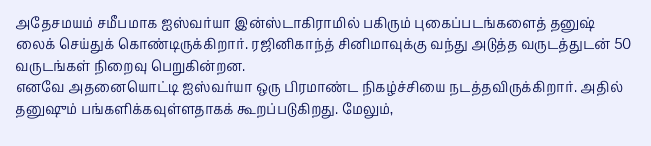அதேசமயம் சமீபமாக ஐஸ்வர்யா இன்ஸ்டாகிராமில் பகிரும் புகைப்படங்களைத் தனுஷ் லைக் செய்துக் கொண்டிருக்கிறார். ரஜினிகாந்த் சினிமாவுக்கு வந்து அடுத்த வருடத்துடன் 50 வருடங்கள் நிறைவு பெறுகின்றன.
எனவே அதனையொட்டி ஐஸ்வர்யா ஒரு பிரமாண்ட நிகழ்ச்சியை நடத்தவிருக்கிறார். அதில் தனுஷும் பங்களிக்கவுள்ளதாகக் கூறப்படுகிறது. மேலும்,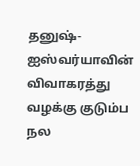தனுஷ்- ஐஸ்வர்யாவின் விவாகரத்து வழக்கு குடும்ப நல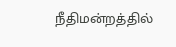நீதிமன்றத்தில்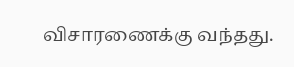விசாரணைக்கு வந்தது.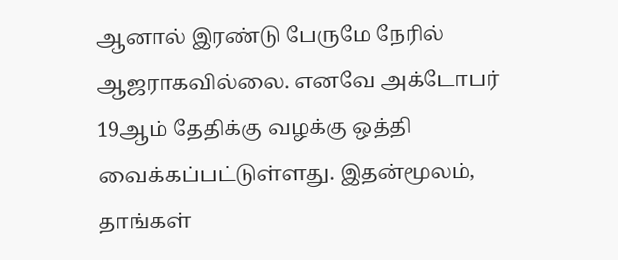ஆனால் இரண்டு பேருமே நேரில் ஆஜராகவில்லை. எனவே அக்டோபர் 19ஆம் தேதிக்கு வழக்கு ஒத்தி வைக்கப்பட்டுள்ளது. இதன்மூலம், தாங்கள்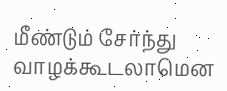மீண்டும் சேர்ந்து வாழக்கூடலாமென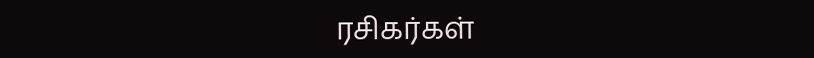ரசிகர்கள்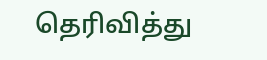தெரிவித்து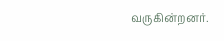வருகின்றனர்.